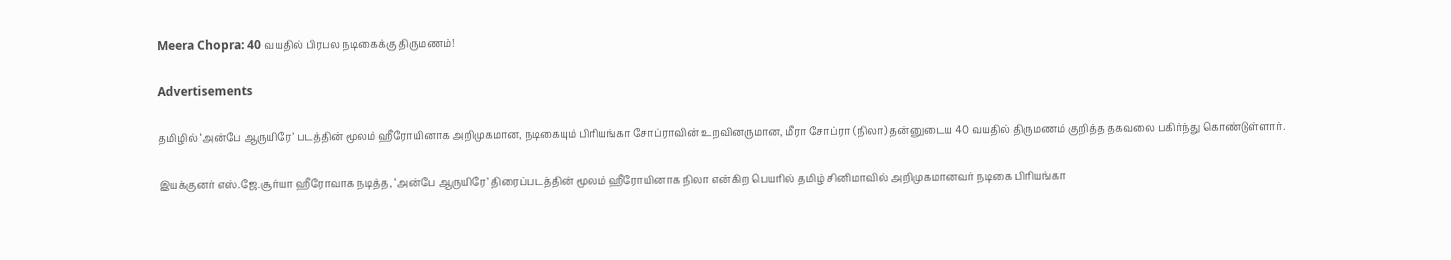Meera Chopra: 40 வயதில் பிரபல நடிகைக்கு திருமணம்!

Advertisements

தமிழில் ‘அன்பே ஆருயிரே’ படத்தின் மூலம் ஹீரோயினாக அறிமுகமான, நடிகையும் பிரியங்கா சோப்ராவின் உறவினருமான, மீரா சோப்ரா (நிலா) தன்னுடைய 40 வயதில் திருமணம் குறித்த தகவலை பகிர்ந்து கொண்டுள்ளார்.

இயக்குனர் எஸ்.ஜே.சூர்யா ஹீரோவாக நடித்த, ‘அன்பே ஆருயிரே’ திரைப்படத்தின் மூலம் ஹீரோயினாக நிலா என்கிற பெயரில் தமிழ் சினிமாவில் அறிமுகமானவர் நடிகை பிரியங்கா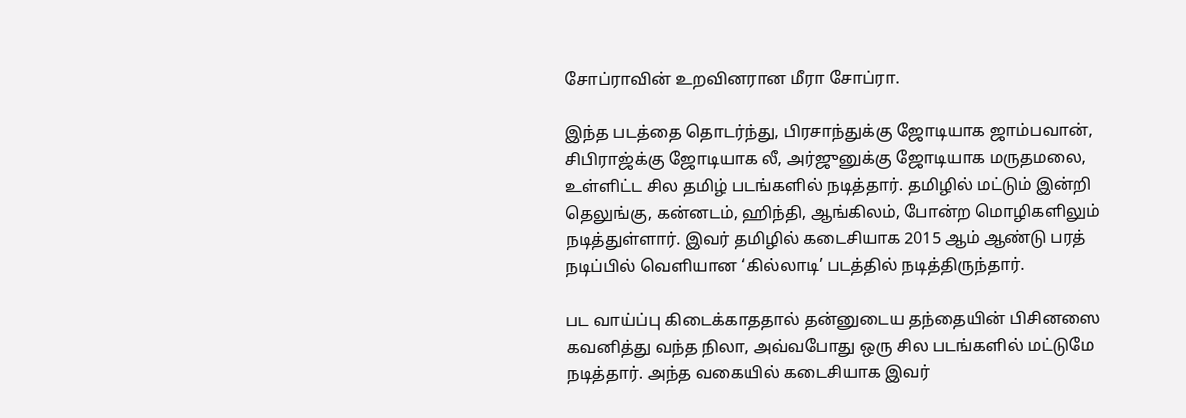சோப்ராவின் உறவினரான மீரா சோப்ரா.

இந்த படத்தை தொடர்ந்து, பிரசாந்துக்கு ஜோடியாக ஜாம்பவான், சிபிராஜ்க்கு ஜோடியாக லீ, அர்ஜுனுக்கு ஜோடியாக மருதமலை, உள்ளிட்ட சில தமிழ் படங்களில் நடித்தார். தமிழில் மட்டும் இன்றி தெலுங்கு, கன்னடம், ஹிந்தி, ஆங்கிலம், போன்ற மொழிகளிலும் நடித்துள்ளார். இவர் தமிழில் கடைசியாக 2015 ஆம் ஆண்டு பரத் நடிப்பில் வெளியான ‘கில்லாடி’ படத்தில் நடித்திருந்தார்.

பட வாய்ப்பு கிடைக்காததால் தன்னுடைய தந்தையின் பிசினஸை கவனித்து வந்த நிலா, அவ்வபோது ஒரு சில படங்களில் மட்டுமே நடித்தார். அந்த வகையில் கடைசியாக இவர்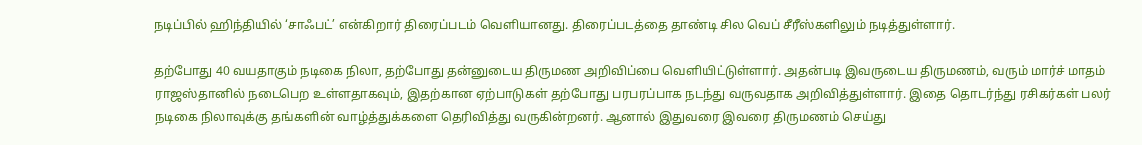நடிப்பில் ஹிந்தியில் ‘சாஃபட்’ என்கிறார் திரைப்படம் வெளியானது. திரைப்படத்தை தாண்டி சில வெப் சீரீஸ்களிலும் நடித்துள்ளார்.

தற்போது 40 வயதாகும் நடிகை நிலா, தற்போது தன்னுடைய திருமண அறிவிப்பை வெளியிட்டுள்ளார். அதன்படி இவருடைய திருமணம், வரும் மார்ச் மாதம் ராஜஸ்தானில் நடைபெற உள்ளதாகவும், இதற்கான ஏற்பாடுகள் தற்போது பரபரப்பாக நடந்து வருவதாக அறிவித்துள்ளார். இதை தொடர்ந்து ரசிகர்கள் பலர் நடிகை நிலாவுக்கு தங்களின் வாழ்த்துக்களை தெரிவித்து வருகின்றனர். ஆனால் இதுவரை இவரை திருமணம் செய்து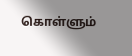கொள்ளும்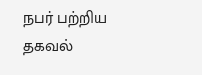நபர் பற்றிய தகவல்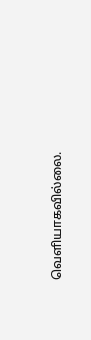வெளியாகவில்லை.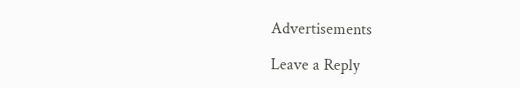Advertisements

Leave a Reply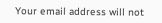Your email address will not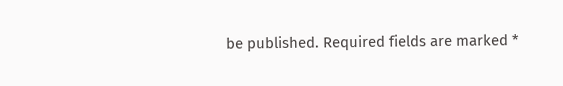be published. Required fields are marked *